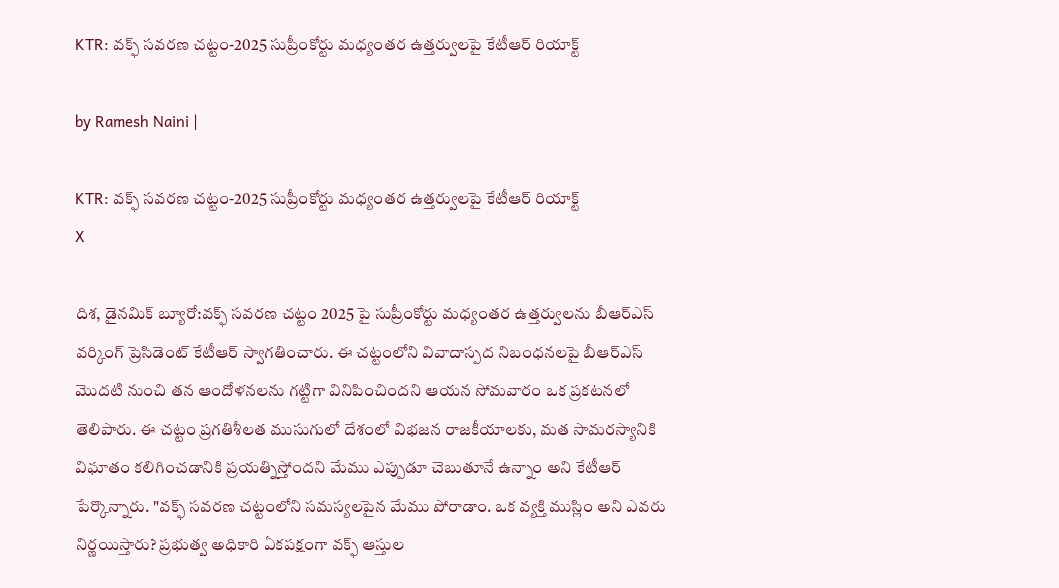KTR: వక్ఫ్ సవరణ చట్టం-2025 సుప్రీంకోర్టు మధ్యంతర ఉత్తర్వులపై కేటీఆర్ రియాక్ట్

by Ramesh Naini |

KTR: వక్ఫ్ సవరణ చట్టం-2025 సుప్రీంకోర్టు మధ్యంతర ఉత్తర్వులపై కేటీఆర్ రియాక్ట్
X

దిశ, డైనమిక్ బ్యూరో:వక్ఫ్ సవరణ చట్టం 2025 పై సుప్రీంకోర్టు మధ్యంతర ఉత్తర్వులను బీఆర్ఎస్ వర్కింగ్ ప్రెసిడెంట్ కేటీఆర్ స్వాగతించారు. ఈ చట్టంలోని వివాదాస్పద నిబంధనలపై బీఆర్‌ఎస్ మొదటి నుంచి తన ఆందోళనలను గట్టిగా వినిపించిందని ఆయన సోమవారం ఒక ప్రకటనలో తెలిపారు. ఈ చట్టం ప్రగతిశీలత ముసుగులో దేశంలో విభజన రాజకీయాలకు, మత సామరస్యానికి విఘాతం కలిగించడానికి ప్రయత్నిస్తోందని మేము ఎప్పుడూ చెబుతూనే ఉన్నాం అని కేటీఆర్ పేర్కొన్నారు. "వక్ఫ్ సవరణ చట్టంలోని సమస్యలపైన మేము పోరాడాం. ఒక వ్యక్తి ముస్లిం అని ఎవరు నిర్ణయిస్తారు? ప్రభుత్వ అధికారి ఏకపక్షంగా వక్ఫ్ ఆస్తుల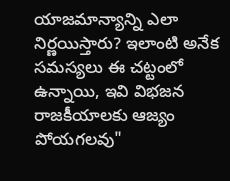యాజమాన్యాన్ని ఎలా నిర్ణయిస్తారు? ఇలాంటి అనేక సమస్యలు ఈ చట్టంలో ఉన్నాయి, ఇవి విభజన రాజకీయాలకు ఆజ్యం పోయగలవు"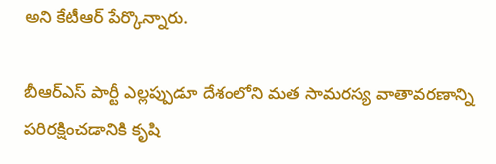అని కేటీఆర్ పేర్కొన్నారు.

బీఆర్‌ఎస్ పార్టీ ఎల్లప్పుడూ దేశంలోని మత సామరస్య వాతావరణాన్ని పరిరక్షించడానికి కృషి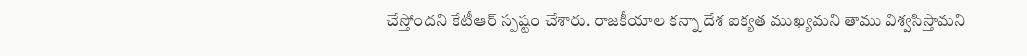చేస్తోందని కేటీఆర్ స్పష్టం చేశారు. రాజకీయాల కన్నా దేశ ఐక్యత ముఖ్యమని తాము విశ్వసిస్తామని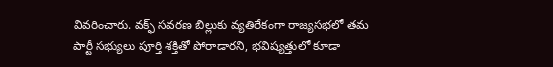వివరించారు. వక్ఫ్ సవరణ బిల్లుకు వ్యతిరేకంగా రాజ్యసభలో తమ పార్టీ సభ్యులు పూర్తి శక్తితో పోరాడారని, భవిష్యత్తులో కూడా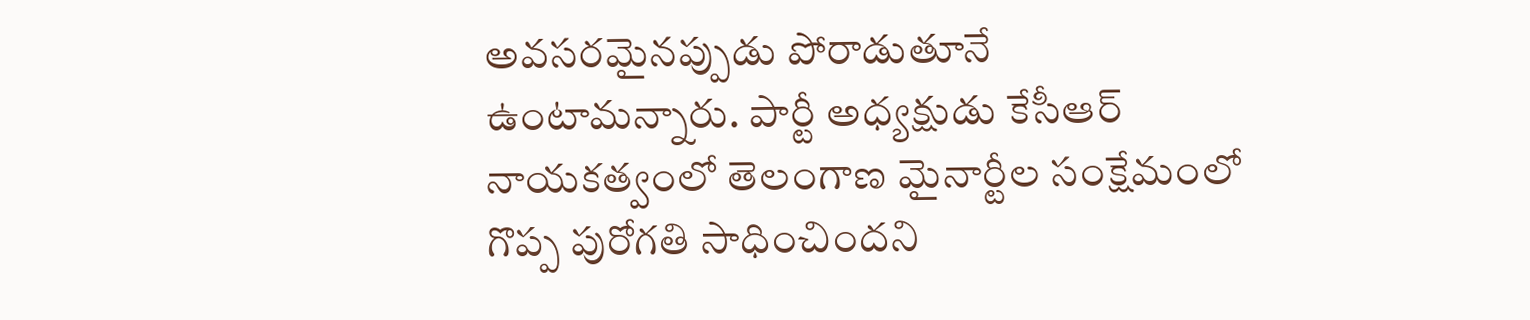అవసరమైనప్పుడు పోరాడుతూనే ఉంటామన్నారు. పార్టీ అధ్యక్షుడు కేసీఆర్ నాయకత్వంలో తెలంగాణ మైనార్టీల సంక్షేమంలో గొప్ప పురోగతి సాధించిందని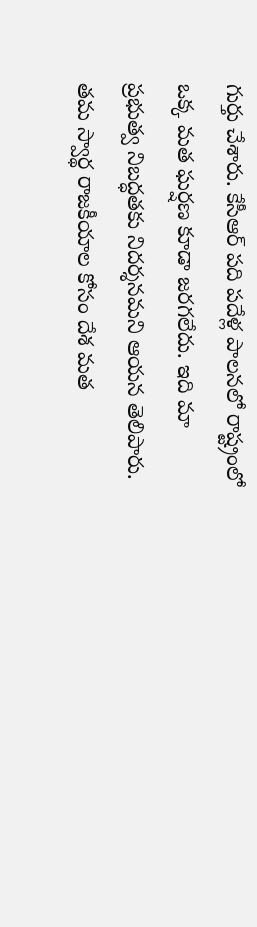గుర్తు చేశారు. కేసీఆర్ పది పదేళ్ల పాలనలో రాష్ట్రంలో ఒక్క మత ఘర్షణ కూడా జరగలేదు. ఇది మా ప్రభుత్వ నిబద్ధతకు నిదర్శనమని ఆయన తెలిపారు. తమ స్వార్థ రాజకీయాల కోసం దేశ మత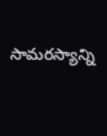సామరస్యాన్ని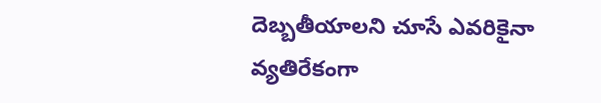దెబ్బతీయాలని చూసే ఎవరికైనా వ్యతిరేకంగా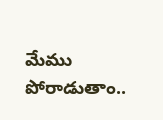మేము పోరాడుతాం..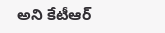అని కేటీఆర్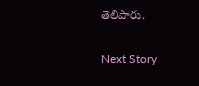తెలిపారు.

Next Story